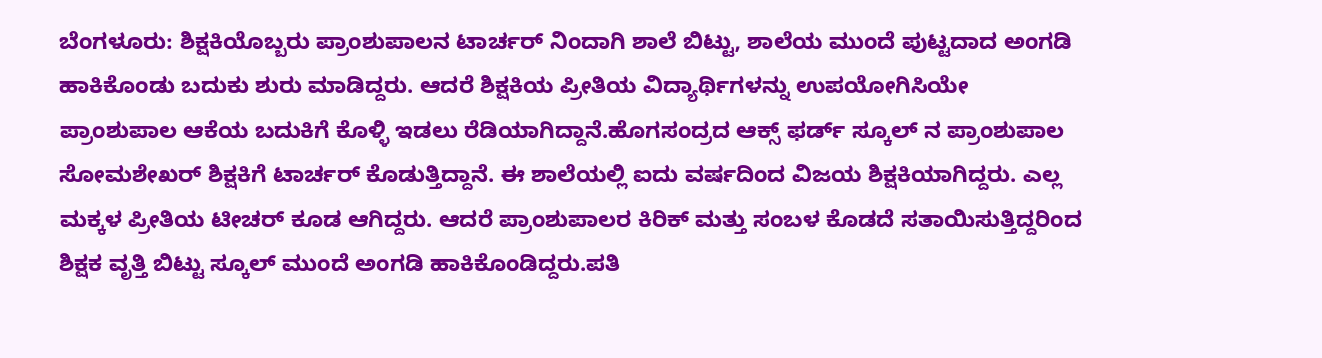ಬೆಂಗಳೂರು: ಶಿಕ್ಷಕಿಯೊಬ್ಬರು ಪ್ರಾಂಶುಪಾಲನ ಟಾರ್ಚರ್ ನಿಂದಾಗಿ ಶಾಲೆ ಬಿಟ್ಟು, ಶಾಲೆಯ ಮುಂದೆ ಪುಟ್ಟದಾದ ಅಂಗಡಿ ಹಾಕಿಕೊಂಡು ಬದುಕು ಶುರು ಮಾಡಿದ್ದರು. ಆದರೆ ಶಿಕ್ಷಕಿಯ ಪ್ರೀತಿಯ ವಿದ್ಯಾರ್ಥಿಗಳನ್ನು ಉಪಯೋಗಿಸಿಯೇ ಪ್ರಾಂಶುಪಾಲ ಆಕೆಯ ಬದುಕಿಗೆ ಕೊಳ್ಳಿ ಇಡಲು ರೆಡಿಯಾಗಿದ್ದಾನೆ.ಹೊಗಸಂದ್ರದ ಆಕ್ಸ್ ಫರ್ಡ್ ಸ್ಕೂಲ್ ನ ಪ್ರಾಂಶುಪಾಲ ಸೋಮಶೇಖರ್ ಶಿಕ್ಷಕಿಗೆ ಟಾರ್ಚರ್ ಕೊಡುತ್ತಿದ್ದಾನೆ. ಈ ಶಾಲೆಯಲ್ಲಿ ಐದು ವರ್ಷದಿಂದ ವಿಜಯ ಶಿಕ್ಷಕಿಯಾಗಿದ್ದರು. ಎಲ್ಲ ಮಕ್ಕಳ ಪ್ರೀತಿಯ ಟೀಚರ್ ಕೂಡ ಆಗಿದ್ದರು. ಆದರೆ ಪ್ರಾಂಶುಪಾಲರ ಕಿರಿಕ್ ಮತ್ತು ಸಂಬಳ ಕೊಡದೆ ಸತಾಯಿಸುತ್ತಿದ್ದರಿಂದ ಶಿಕ್ಷಕ ವೃತ್ತಿ ಬಿಟ್ಟು ಸ್ಕೂಲ್ ಮುಂದೆ ಅಂಗಡಿ ಹಾಕಿಕೊಂಡಿದ್ದರು.ಪತಿ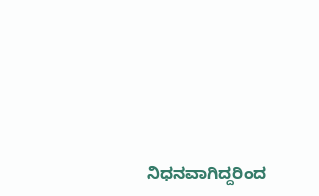ನಿಧನವಾಗಿದ್ದರಿಂದ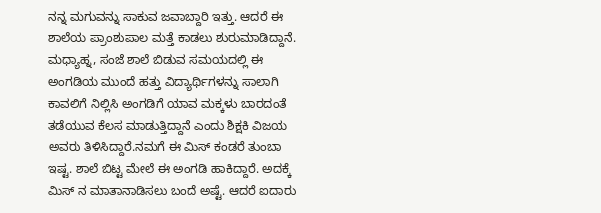ನನ್ನ ಮಗುವನ್ನು ಸಾಕುವ ಜವಾಬ್ದಾರಿ ಇತ್ತು. ಆದರೆ ಈ ಶಾಲೆಯ ಪ್ರಾಂಶುಪಾಲ ಮತ್ತೆ ಕಾಡಲು ಶುರುಮಾಡಿದ್ದಾನೆ. ಮಧ್ಯಾಹ್ನ, ಸಂಜೆ ಶಾಲೆ ಬಿಡುವ ಸಮಯದಲ್ಲಿ ಈ ಅಂಗಡಿಯ ಮುಂದೆ ಹತ್ತು ವಿದ್ಯಾರ್ಥಿಗಳನ್ನು ಸಾಲಾಗಿ ಕಾವಲಿಗೆ ನಿಲ್ಲಿಸಿ ಅಂಗಡಿಗೆ ಯಾವ ಮಕ್ಕಳು ಬಾರದಂತೆ ತಡೆಯುವ ಕೆಲಸ ಮಾಡುತ್ತಿದ್ದಾನೆ ಎಂದು ಶಿಕ್ಷಕಿ ವಿಜಯ ಅವರು ತಿಳಿಸಿದ್ದಾರೆ.ನಮಗೆ ಈ ಮಿಸ್ ಕಂಡರೆ ತುಂಬಾ ಇಷ್ಟ. ಶಾಲೆ ಬಿಟ್ಟ ಮೇಲೆ ಈ ಅಂಗಡಿ ಹಾಕಿದ್ದಾರೆ. ಅದಕ್ಕೆ ಮಿಸ್ ನ ಮಾತಾನಾಡಿಸಲು ಬಂದೆ ಅಷ್ಟೆ. ಆದರೆ ಐದಾರು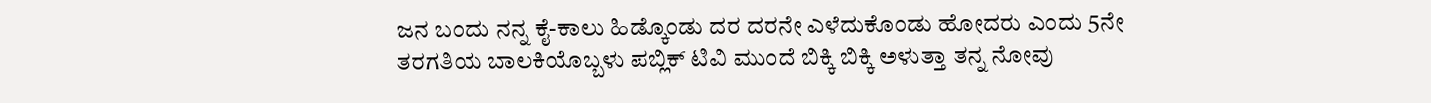ಜನ ಬಂದು ನನ್ನ ಕೈ-ಕಾಲು ಹಿಡ್ಕೊಂಡು ದರ ದರನೇ ಎಳೆದುಕೊಂಡು ಹೋದರು ಎಂದು 5ನೇ ತರಗತಿಯ ಬಾಲಕಿಯೊಬ್ಬಳು ಪಬ್ಲಿಕ್ ಟಿವಿ ಮುಂದೆ ಬಿಕ್ಕಿ ಬಿಕ್ಕಿ ಅಳುತ್ತಾ ತನ್ನ ನೋವು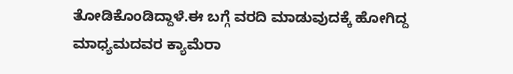ತೋಡಿಕೊಂಡಿದ್ದಾಳೆ.ಈ ಬಗ್ಗೆ ವರದಿ ಮಾಡುವುದಕ್ಕೆ ಹೋಗಿದ್ದ ಮಾಧ್ಯಮದವರ ಕ್ಯಾಮೆರಾ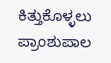ಕಿತ್ತುಕೊಳ್ಳಲು ಪ್ರಾಂಶುಪಾಲ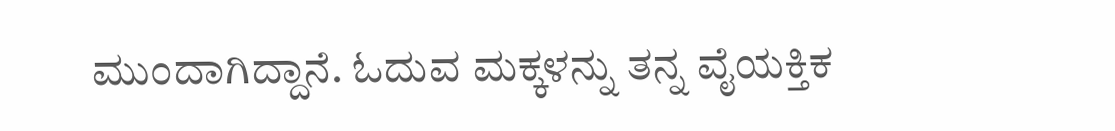ಮುಂದಾಗಿದ್ದಾನೆ. ಓದುವ ಮಕ್ಕಳನ್ನು ತನ್ನ ವೈಯಕ್ತಿಕ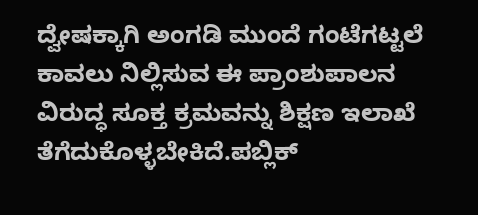ದ್ವೇಷಕ್ಕಾಗಿ ಅಂಗಡಿ ಮುಂದೆ ಗಂಟೆಗಟ್ಟಲೆ ಕಾವಲು ನಿಲ್ಲಿಸುವ ಈ ಪ್ರಾಂಶುಪಾಲನ ವಿರುದ್ಧ ಸೂಕ್ತ ಕ್ರಮವನ್ನು ಶಿಕ್ಷಣ ಇಲಾಖೆ ತೆಗೆದುಕೊಳ್ಳಬೇಕಿದೆ.ಪಬ್ಲಿಕ್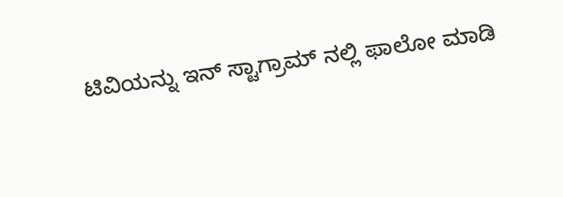ಟಿವಿಯನ್ನು ಇನ್ ಸ್ಟಾಗ್ರಾಮ್ ನಲ್ಲಿ ಫಾಲೋ ಮಾಡಿ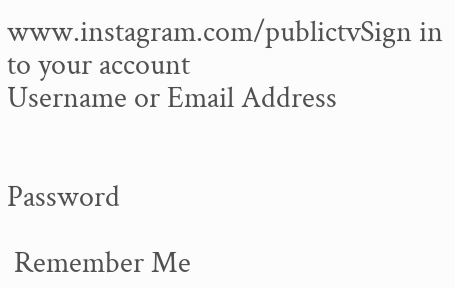www.instagram.com/publictvSign in to your account
Username or Email Address


Password

 Remember Me